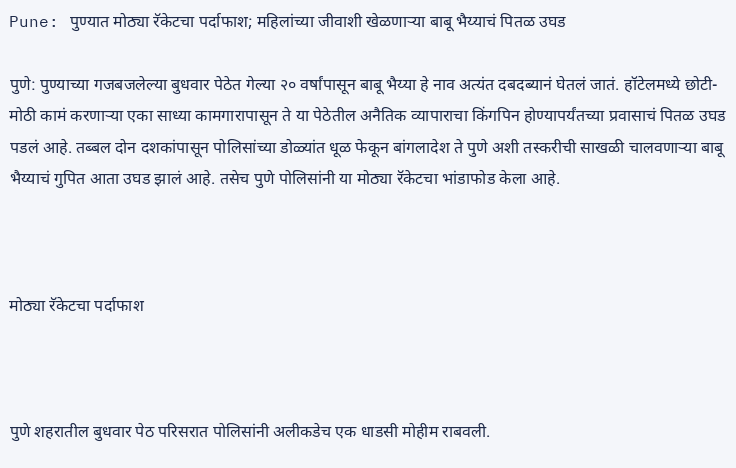Pune: पुण्यात मोठ्या रॅकेटचा पर्दाफाश; महिलांच्या जीवाशी खेळणाऱ्या बाबू भैय्याचं पितळ उघड

पुणे: पुण्याच्या गजबजलेल्या बुधवार पेठेत गेल्या २० वर्षांपासून बाबू भैय्या हे नाव अत्यंत दबदब्यानं घेतलं जातं. हॉटेलमध्ये छोटी-मोठी कामं करणाऱ्या एका साध्या कामगारापासून ते या पेठेतील अनैतिक व्यापाराचा किंगपिन होण्यापर्यंतच्या प्रवासाचं पितळ उघड पडलं आहे. तब्बल दोन दशकांपासून पोलिसांच्या डोळ्यांत धूळ फेकून बांगलादेश ते पुणे अशी तस्करीची साखळी चालवणाऱ्या बाबू भैय्याचं गुपित आता उघड झालं आहे. तसेच पुणे पोलिसांनी या मोठ्या रॅकेटचा भांडाफोड केला आहे.



मोठ्या रॅकेटचा पर्दाफाश



पुणे शहरातील बुधवार पेठ परिसरात पोलिसांनी अलीकडेच एक धाडसी मोहीम राबवली.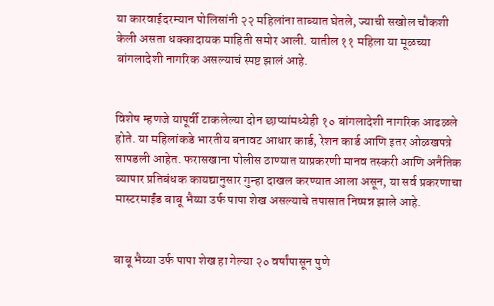या कारवाईदरम्यान पोलिसांनी २२ महिलांना ताब्यात घेतले, ज्याची सखोल चौकशी केली असता धक्कादायक माहिती समोर आली. यातील ११ महिला या मूळच्या बांगलादेशी नागरिक असल्याचं स्पष्ट झालं आहे.


विशेष म्हणजे यापूर्वी टाकलेल्या दोन छाप्यांमध्येही १० बांगलादेशी नागरिक आढळले होते. या महिलांकडे भारतीय बनावट आधार कार्ड, रेशन कार्ड आणि इतर ओळखपत्रे सापडली आहेत. फरासखाना पोलीस ठाण्यात याप्रकरणी मानव तस्करी आणि अनैतिक व्यापार प्रतिबंधक कायद्यानुसार गुन्हा दाखल करण्यात आला असून, या सर्व प्रकरणाचा मास्टरमाईंड बाबू भैय्या उर्फ पापा शेख असल्याचे तपासात निष्पन्न झाले आहे.


बाबू भैय्या उर्फ पापा शेख हा गेल्या २० वर्षांपासून पुणे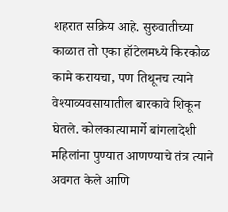शहरात सक्रिय आहे. सुरुवातीच्या काळात तो एका हॉटेलमध्ये किरकोळ कामे करायचा, पण तिथूनच त्याने वेश्याव्यवसायातील बारकावे शिकून घेतले. कोलकात्यामार्गे बांगलादेशी महिलांना पुण्यात आणण्याचे तंत्र त्याने अवगत केले आणि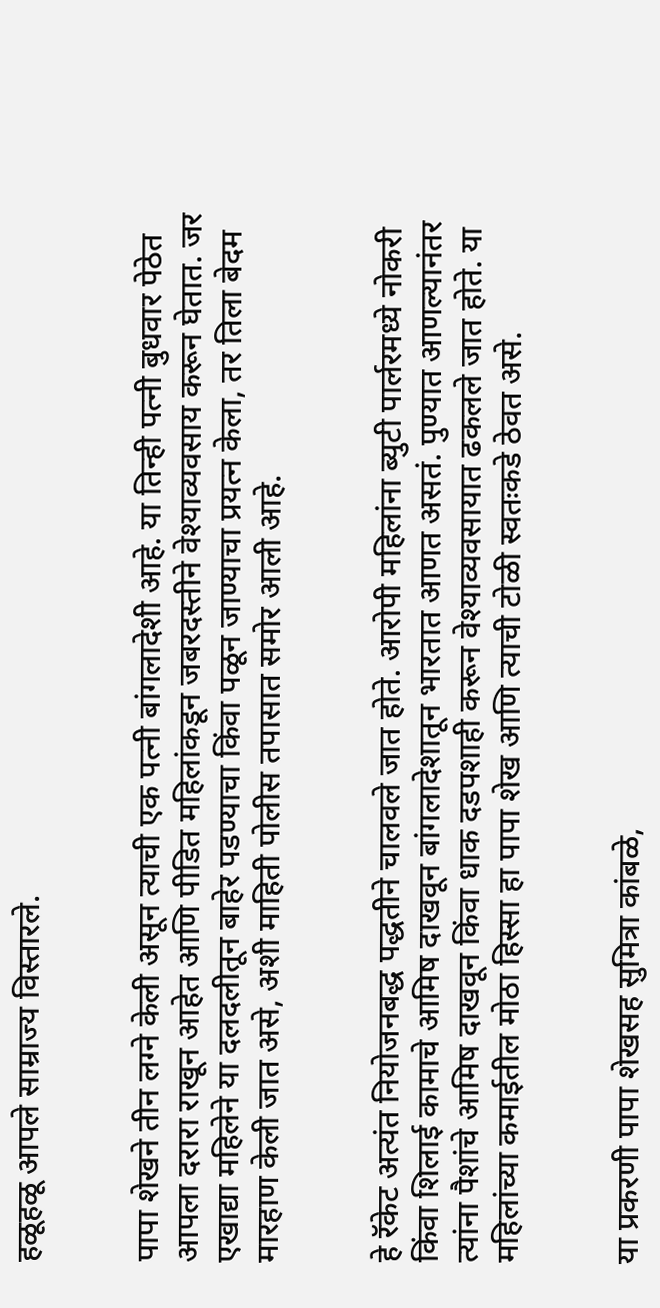हळूहळू आपले साम्राज्य विस्तारले.


पापा शेखने तीन लग्ने केली असून त्याची एक पत्नी बांगलादेशी आहे. या तिन्ही पत्नी बुधवार पेठेत आपला दरारा राखून आहेत आणि पीडित महिलांकडून जबरदस्तीने वेश्याव्यवसाय करून घेतात. जर एखाद्या महिलेने या दलदलीतून बाहेर पडण्याचा किंवा पळून जाण्याचा प्रयत्न केला, तर तिला बेदम मारहाण केली जात असे, अशी माहिती पोलीस तपासात समोर आली आहे.


हे रॅकेट अत्यंत नियोजनबद्ध पद्धतीने चालवले जात होते. आरोपी महिलांना ब्युटी पार्लरमध्ये नोकरी किंवा शिलाई कामाचे आमिष दाखवून बांगलादेशातून भारतात आणत असतं. पुण्यात आणल्यानंतर त्यांना पैशांचे आमिष दाखवून किंवा धाक दडपशाही करून वेश्याव्यवसायात ढकलले जात होते. या महिलांच्या कमाईतील मोठा हिस्सा हा पापा शेख आणि त्याची टोळी स्वतःकडे ठेवत असे.


या प्रकरणी पापा शेखसह सुमित्रा कांबळे,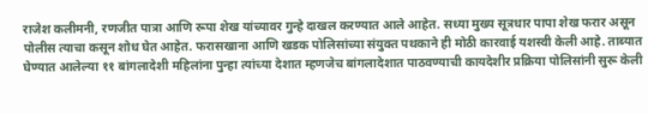राजेश कलीमनी, रणजीत पात्रा आणि रूपा शेख यांच्यावर गुन्हे दाखल करण्यात आले आहेत. सध्या मुख्य सूत्रधार पापा शेख फरार असून पोलीस त्याचा कसून शोध घेत आहेत. फरासखाना आणि खडक पोलिसांच्या संयुक्त पथकाने ही मोठी कारवाई यशस्वी केली आहे. ताब्यात घेण्यात आलेल्या ११ बांगलादेशी महिलांना पुन्हा त्यांच्या देशात म्हणजेच बांगलादेशात पाठवण्याची कायदेशीर प्रक्रिया पोलिसांनी सुरू केली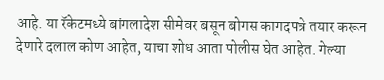आहे. या रॅकेटमध्ये बांगलादेश सीमेवर बसून बोगस कागदपत्रे तयार करून देणारे दलाल कोण आहेत, याचा शोध आता पोलीस घेत आहेत. गेल्या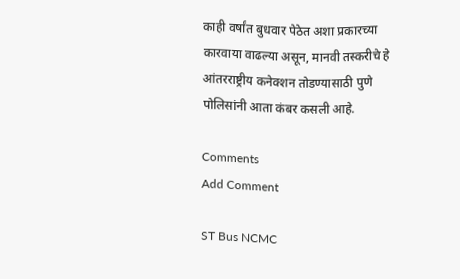काही वर्षांत बुधवार पेठेत अशा प्रकारच्या कारवाया वाढल्या असून, मानवी तस्करीचे हे आंतरराष्ट्रीय कनेक्शन तोडण्यासाठी पुणे पोलिसांनी आता कंबर कसली आहे.

Comments
Add Comment

ST Bus NCMC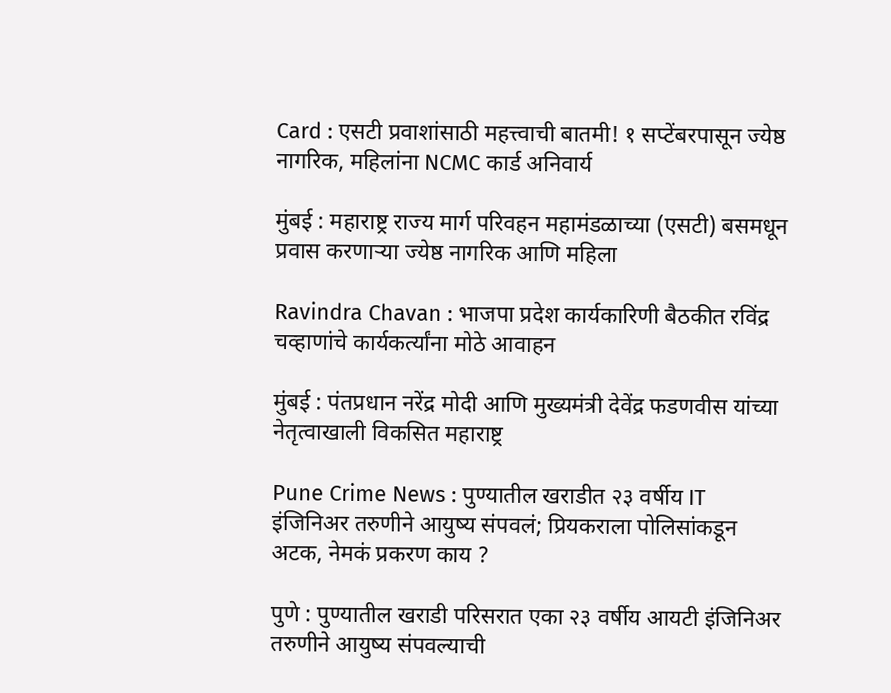Card : एसटी प्रवाशांसाठी महत्त्वाची बातमी! १ सप्टेंबरपासून ज्येष्ठ नागरिक, महिलांना NCMC कार्ड अनिवार्य

मुंबई : महाराष्ट्र राज्य मार्ग परिवहन महामंडळाच्या (एसटी) बसमधून प्रवास करणाऱ्या ज्येष्ठ नागरिक आणि महिला

Ravindra Chavan : भाजपा प्रदेश कार्यकारिणी बैठकीत रविंद्र चव्हाणांचे कार्यकर्त्यांना मोठे आवाहन

मुंबई : पंतप्रधान नरेंद्र मोदी आणि मुख्यमंत्री देवेंद्र फडणवीस यांच्या नेतृत्वाखाली विकसित महाराष्ट्र

Pune Crime News : पुण्यातील खराडीत २३ वर्षीय IT इंजिनिअर तरुणीने आयुष्य संपवलं; प्रियकराला पोलिसांकडून अटक, नेमकं प्रकरण काय ?

पुणे : पुण्यातील खराडी परिसरात एका २३ वर्षीय आयटी इंजिनिअर तरुणीने आयुष्य संपवल्याची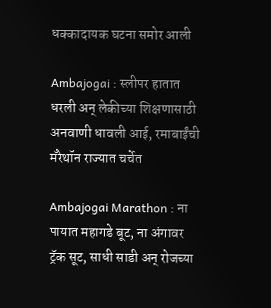धक्कादायक घटना समोर आली

Ambajogai : स्लीपर हातात धरली अन् लेकीच्या शिक्षणासाठी अनवाणी धावली आई, रमाबाईंची मॅरेथॉन राज्यात चर्चेत

Ambajogai Marathon : ना पायात महागडे बूट, ना अंगावर ट्रॅक सूट, साधी साडी अन् रोजच्या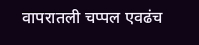वापरातली चप्पल एवढंच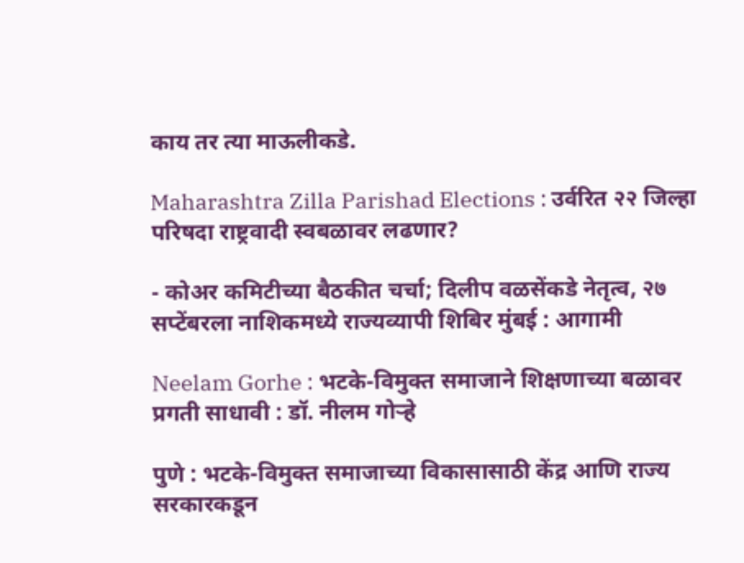काय तर त्या माऊलीकडे.

Maharashtra Zilla Parishad Elections : उर्वरित २२ जिल्हा परिषदा राष्ट्रवादी स्वबळावर लढणार?

- कोअर कमिटीच्या बैठकीत चर्चा; दिलीप वळसेंकडे नेतृत्व, २७ सप्टेंबरला नाशिकमध्ये राज्यव्यापी शिबिर मुंबई : आगामी

Neelam Gorhe : भटके-विमुक्त समाजाने शिक्षणाच्या बळावर प्रगती साधावी : डॉ. नीलम गोऱ्हे

पुणे : भटके-विमुक्त समाजाच्या विकासासाठी केंद्र आणि राज्य सरकारकडून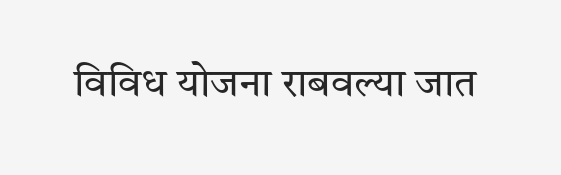विविध योजना राबवल्या जात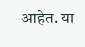आहेत. या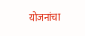योजनांचा